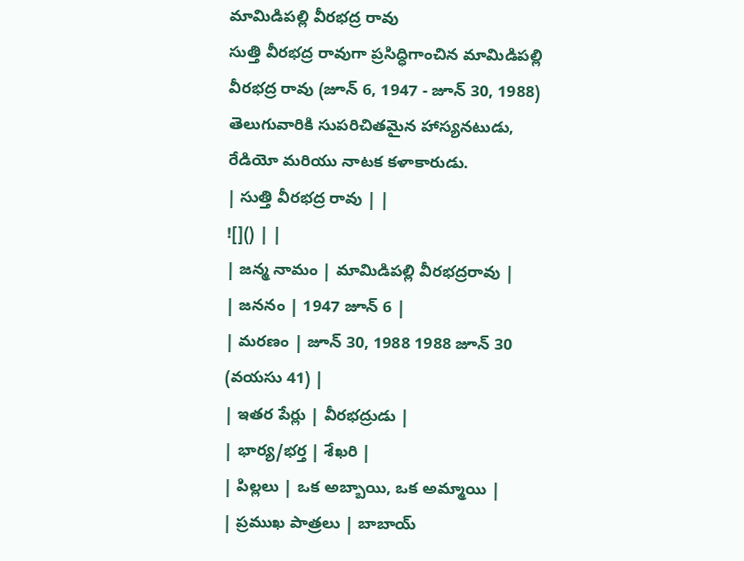మామిడిపల్లి వీరభద్ర రావు
సుత్తి వీరభద్ర రావుగా ప్రసిద్ధిగాంచిన మామిడిపల్లి వీరభద్ర రావు (జూన్ 6, 1947 - జూన్ 30, 1988) తెలుగువారికి సుపరిచితమైన హాస్యనటుడు, రేడియో మరియు నాటక కళాకారుడు.
| సుత్తి వీరభద్ర రావు | |
![]() | |
| జన్మ నామం | మామిడిపల్లి వీరభద్రరావు |
| జననం | 1947 జూన్ 6 |
| మరణం | జూన్ 30, 1988 1988 జూన్ 30 (వయసు 41) |
| ఇతర పేర్లు | వీరభద్రుడు |
| భార్య/భర్త | శేఖరి |
| పిల్లలు | ఒక అబ్బాయి, ఒక అమ్మాయి |
| ప్రముఖ పాత్రలు | బాబాయ్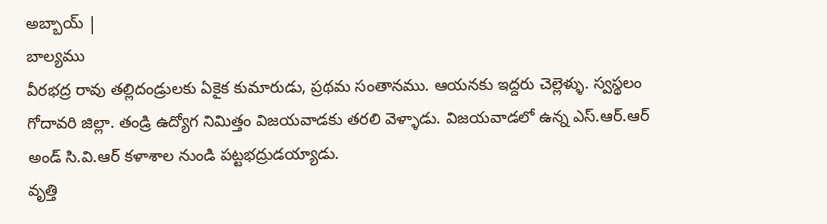అబ్బాయ్ |
బాల్యము
వీరభద్ర రావు తల్లిదండ్రులకు ఏకైక కుమారుడు, ప్రథమ సంతానము. ఆయనకు ఇద్దరు చెల్లెళ్ళు. స్వస్థలం గోదావరి జిల్లా. తండ్రి ఉద్యోగ నిమిత్తం విజయవాడకు తరలి వెళ్ళాడు. విజయవాడలో ఉన్న ఎస్.ఆర్.ఆర్ అండ్ సి.వి.ఆర్ కళాశాల నుండి పట్టభద్రుడయ్యాడు.
వృత్తి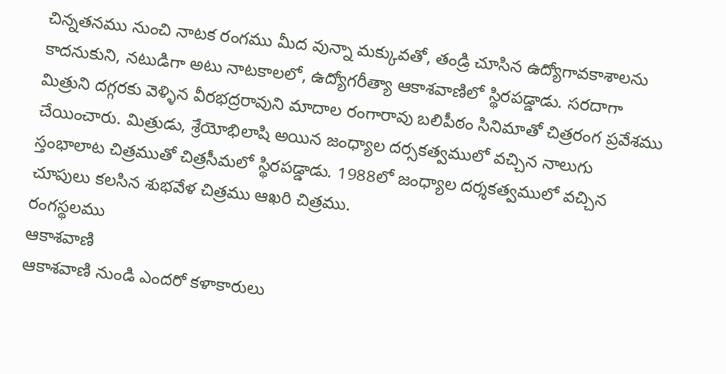చిన్నతనము నుంచి నాటక రంగము మీద వున్నా మక్కువతో, తండ్రి చూసిన ఉద్యోగావకాశాలను కాదనుకుని, నటుడిగా అటు నాటకాలలో, ఉద్యోగరీత్యా ఆకాశవాణిలో స్థిరపడ్డాడు. సరదాగా మిత్రుని దగ్గరకు వెళ్ళిన వీరభద్రరావుని మాదాల రంగారావు బలిపీఠం సినిమాతో చిత్రరంగ ప్రవేశము చేయించారు. మిత్రుడు, శ్రేయోభిలాషి అయిన జంధ్యాల దర్సకత్వములో వచ్చిన నాలుగు స్తంభాలాట చిత్రముతో చిత్రసీమలో స్థిరపడ్డాడు. 1988లో జంధ్యాల దర్శకత్వములో వచ్చిన చూపులు కలసిన శుభవేళ చిత్రము ఆఖరి చిత్రము.
రంగస్థలము
ఆకాశవాణి
ఆకాశవాణి నుండి ఎందరో కళాకారులు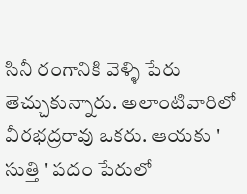సినీ రంగానికి వెళ్ళి పేరు తెచ్చుకున్నారు. అలాంటివారిలో వీరభద్రరావు ఒకరు. ఆయకు ' సుత్తి ' పదం పేరులో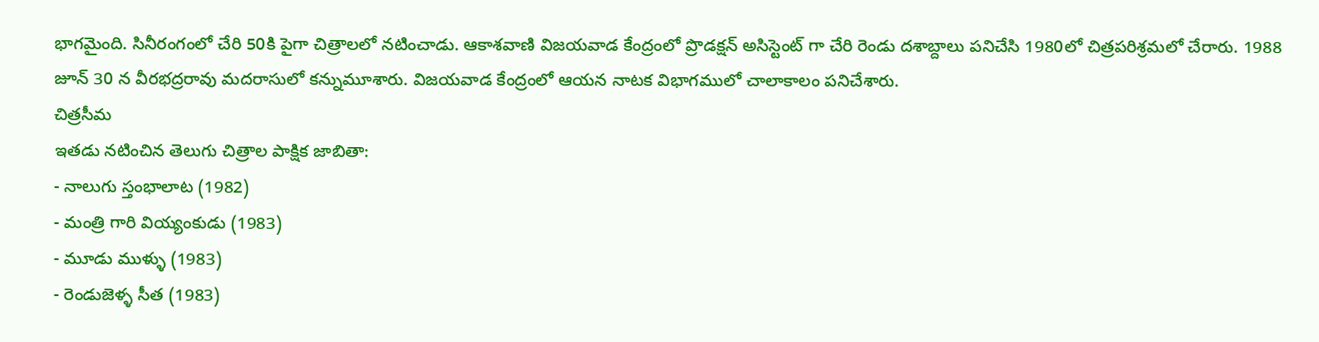భాగమైంది. సినీరంగంలో చేరి 50కి పైగా చిత్రాలలో నటించాడు. ఆకాశవాణి విజయవాడ కేంద్రంలో ప్రొడక్షన్ అసిస్టెంట్ గా చేరి రెండు దశాబ్దాలు పనిచేసి 1980లో చిత్రపరిశ్రమలో చేరారు. 1988 జూన్ 30 న వీరభద్రరావు మదరాసులో కన్నుమూశారు. విజయవాడ కేంద్రంలో ఆయన నాటక విభాగములో చాలాకాలం పనిచేశారు.
చిత్రసీమ
ఇతడు నటించిన తెలుగు చిత్రాల పాక్షిక జాబితా:
- నాలుగు స్తంభాలాట (1982)
- మంత్రి గారి వియ్యంకుడు (1983)
- మూడు ముళ్ళు (1983)
- రెండుజెళ్ళ సీత (1983)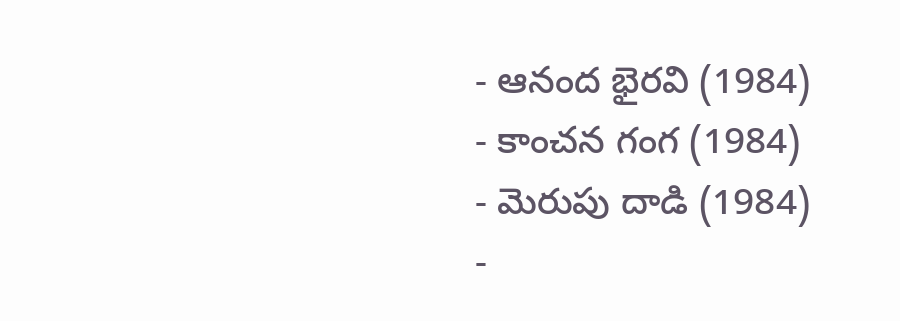- ఆనంద భైరవి (1984)
- కాంచన గంగ (1984)
- మెరుపు దాడి (1984)
-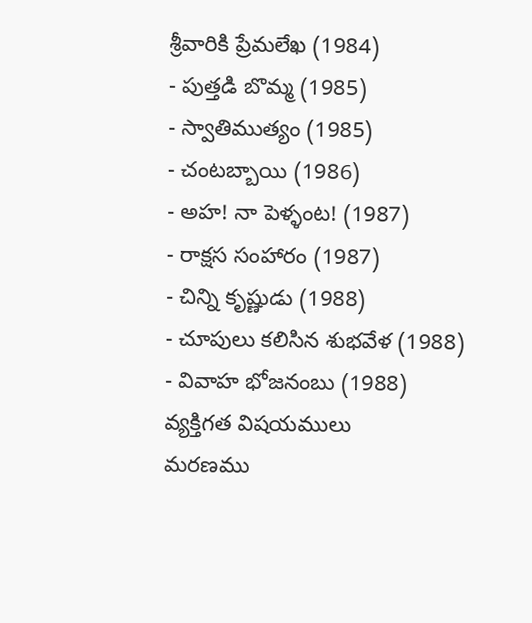శ్రీవారికి ప్రేమలేఖ (1984)
- పుత్తడి బొమ్మ (1985)
- స్వాతిముత్యం (1985)
- చంటబ్బాయి (1986)
- అహ! నా పెళ్ళంట! (1987)
- రాక్షస సంహారం (1987)
- చిన్ని కృష్ణుడు (1988)
- చూపులు కలిసిన శుభవేళ (1988)
- వివాహ భోజనంబు (1988)
వ్యక్తిగత విషయములు
మరణము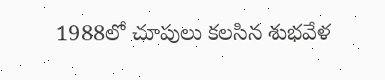1988లో చూపులు కలసిన శుభవేళ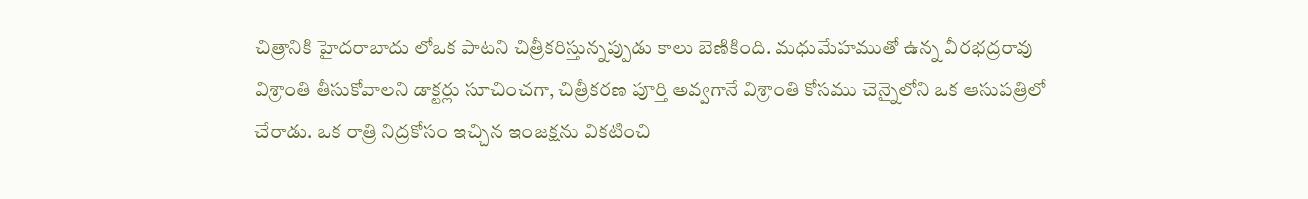చిత్రానికి హైదరాబాదు లోఒక పాటని చిత్రీకరిస్తున్నప్పుడు కాలు బెణికింది. మధుమేహముతో ఉన్న వీరభద్రరావు విశ్రాంతి తీసుకోవాలని డాక్టర్లు సూచించగా, చిత్రీకరణ పూర్తి అవ్వగానే విశ్రాంతి కోసము చెన్నైలోని ఒక ఆసుపత్రిలో చేరాడు. ఒక రాత్రి నిద్రకోసం ఇచ్చిన ఇంజక్షను వికటించి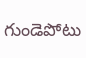గుండెపోటు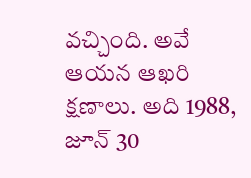వచ్చింది. అవే ఆయన ఆఖరి క్షణాలు. అది 1988, జూన్ 30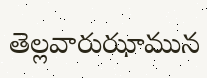తెల్లవారుఝామున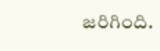జరిగింది.